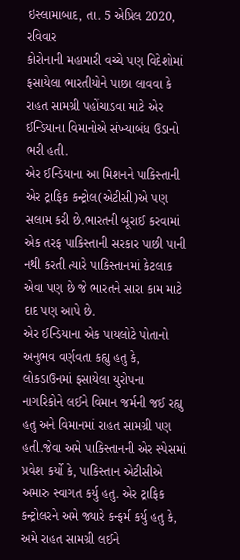ઇસ્લામાબાદ, તા. 5 એપ્રિલ 2020, રવિવાર
કોરોનાની મહામારી વચ્ચે પણ વિદેશોમાં ફસાયેલા ભારતીયોને પાછા લાવવા કે રાહત સામગ્રી પહોંચાડવા માટે એર ઈન્ડિયાના વિમાનોએ સંખ્યાબંધ ઉડાનો ભરી હતી.
એર ઈન્ડિયાના આ મિશનને પાકિસ્તાની એર ટ્રાફિક કન્ટ્રોલ(એટીસી)એ પણ સલામ કરી છે.ભારતની બૂરાઈ કરવામાં એક તરફ પાકિસ્તાની સરકાર પાછી પાની નથી કરતી ત્યારે પાકિસ્તાનમાં કેટલાક એવા પણ છે જે ભારતને સારા કામ માટે દાદ પણ આપે છે.
એર ઈન્ડિયાના એક પાયલોટે પોતાનો અનુભવ વર્ણવતા કહ્યુ હતુ કે, લોકડાઉનમાં ફસાયેલા યુરોપના નાગરિકોને લઈને વિમાન જર્મની જઈ રહ્યુ હતુ અને વિમાનમાં રાહત સામગ્રી પણ હતી.જેવા અમે પાકિસ્તાનની એર સ્પેસમાં પ્રવેશ કર્યો કે, પાકિસ્તાન એટીસીએ અમારુ સ્વાગત કર્યુ હતુ. એર ટ્રાફિક કન્ટ્રોલરને અમે જ્યારે કન્ફર્મ કર્યુ હતુ કે, અમે રાહત સામગ્રી લઈને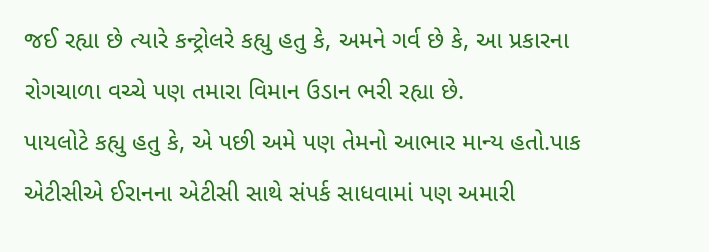જઈ રહ્યા છે ત્યારે કન્ટ્રોલરે કહ્યુ હતુ કે, અમને ગર્વ છે કે, આ પ્રકારના રોગચાળા વચ્ચે પણ તમારા વિમાન ઉડાન ભરી રહ્યા છે.
પાયલોટે કહ્યુ હતુ કે, એ પછી અમે પણ તેમનો આભાર માન્ય હતો.પાક એટીસીએ ઈરાનના એટીસી સાથે સંપર્ક સાધવામાં પણ અમારી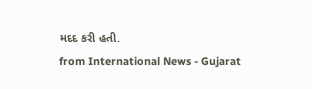મદદ કરી હતી.
from International News - Gujarat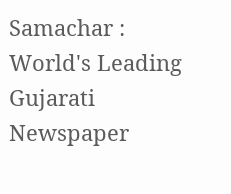Samachar : World's Leading Gujarati Newspaper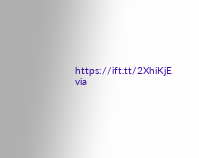https://ift.tt/2XhiKjE
via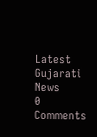Latest Gujarati News
0 Comments